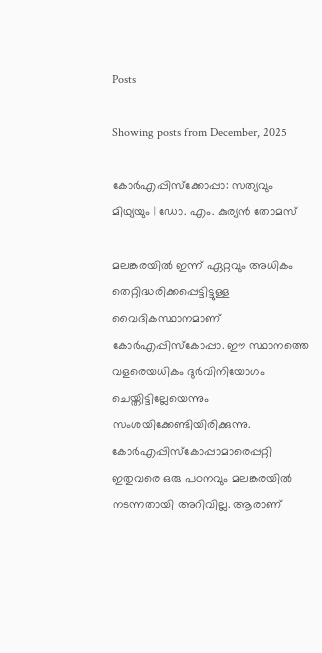Posts

Showing posts from December, 2025

കോര്‍എപ്പിസ്ക്കോപ്പാ: സത്യവും മിഥ്യയും | ഡോ. എം. കുര്യന്‍ തോമസ്

മലങ്കരയില്‍ ഇന്ന് ഏറ്റവും അധികം തെറ്റിദ്ധരിക്കപ്പെട്ടിട്ടുള്ള വൈദികസ്ഥാനമാണ് കോര്‍എപ്പിസ്കോപ്പാ. ഈ സ്ഥാനത്തെ വളരെയധികം ദുര്‍വിനിയോഗം ചെയ്തിട്ടില്ലേയെന്നും സംശയിക്കേണ്ടിയിരിക്കുന്നു. കോര്‍എപ്പിസ്കോപ്പാമാരെപ്പറ്റി ഇതുവരെ ഒരു പഠനവും മലങ്കരയില്‍ നടന്നതായി അറിവില്ല. ആരാണ്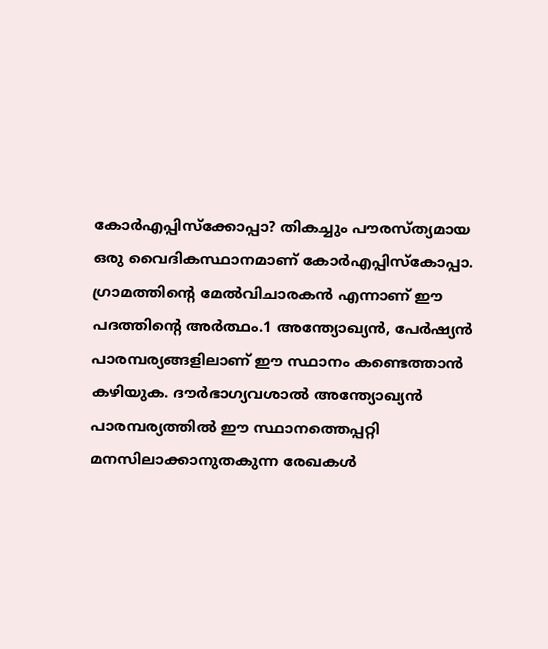കോര്‍എപ്പിസ്ക്കോപ്പാ? തികച്ചും പൗരസ്ത്യമായ ഒരു വൈദികസ്ഥാനമാണ് കോര്‍എപ്പിസ്കോപ്പാ. ഗ്രാമത്തിന്‍റെ മേല്‍വിചാരകന്‍ എന്നാണ് ഈ പദത്തിന്‍റെ അര്‍ത്ഥം.1 അന്ത്യോഖ്യന്‍, പേര്‍ഷ്യന്‍ പാരമ്പര്യങ്ങളിലാണ് ഈ സ്ഥാനം കണ്ടെത്താന്‍ കഴിയുക. ദൗര്‍ഭാഗ്യവശാല്‍ അന്ത്യോഖ്യന്‍ പാരമ്പര്യത്തില്‍ ഈ സ്ഥാനത്തെപ്പറ്റി മനസിലാക്കാനുതകുന്ന രേഖകള്‍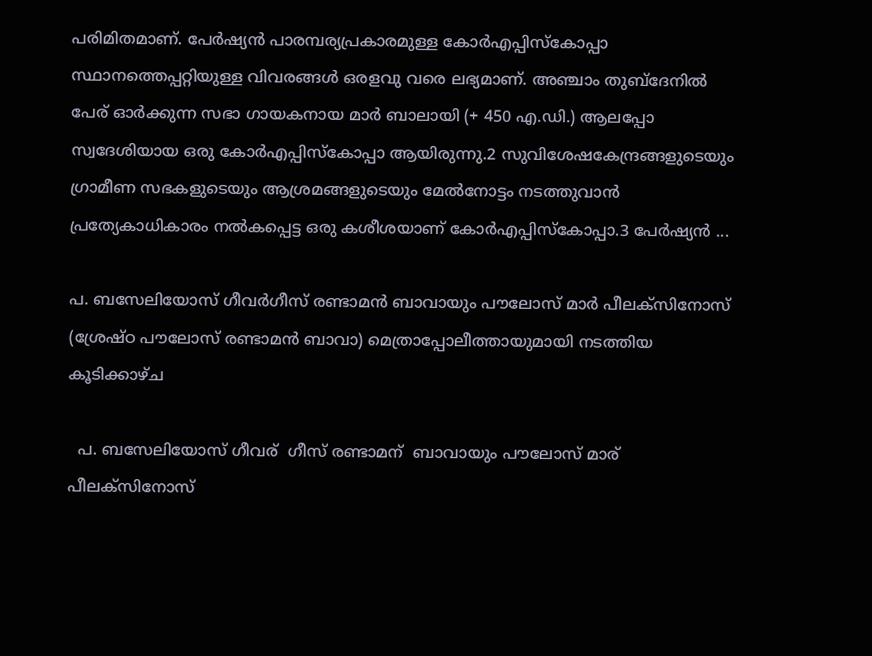പരിമിതമാണ്. പേര്‍ഷ്യന്‍ പാരമ്പര്യപ്രകാരമുള്ള കോര്‍എപ്പിസ്കോപ്പാ സ്ഥാനത്തെപ്പറ്റിയുള്ള വിവരങ്ങള്‍ ഒരളവു വരെ ലഭ്യമാണ്. അഞ്ചാം തുബ്ദേനില്‍ പേര് ഓര്‍ക്കുന്ന സഭാ ഗായകനായ മാര്‍ ബാലായി (+ 450 എ.ഡി.) ആലപ്പോ സ്വദേശിയായ ഒരു കോര്‍എപ്പിസ്കോപ്പാ ആയിരുന്നു.2 സുവിശേഷകേന്ദ്രങ്ങളുടെയും ഗ്രാമീണ സഭകളുടെയും ആശ്രമങ്ങളുടെയും മേല്‍നോട്ടം നടത്തുവാന്‍ പ്രത്യേകാധികാരം നല്‍കപ്പെട്ട ഒരു കശീശയാണ് കോര്‍എപ്പിസ്കോപ്പാ.3 പേര്‍ഷ്യന്‍ ...

പ. ബസേലിയോസ് ഗീവര്‍ഗീസ് രണ്ടാമന്‍ ബാവായും പൗലോസ് മാര്‍ പീലക്സിനോസ് (ശ്രേഷ്ഠ പൗലോസ് രണ്ടാമന്‍ ബാവാ) മെത്രാപ്പോലീത്തായുമായി നടത്തിയ കൂടിക്കാഴ്ച

  പ. ബസേലിയോസ് ഗീവര് ‍ ഗീസ് രണ്ടാമന് ‍ ബാവായും പൗലോസ് മാര് ‍ പീലക്സിനോസ്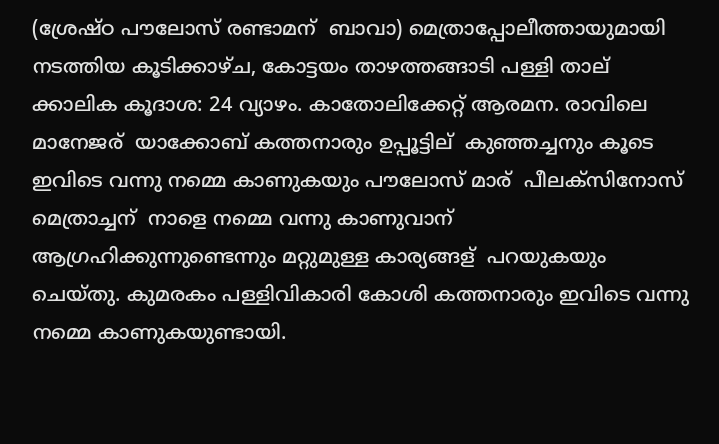(ശ്രേഷ്ഠ പൗലോസ് രണ്ടാമന് ‍ ബാവാ) മെത്രാപ്പോലീത്തായുമായി നടത്തിയ കൂടിക്കാഴ്ച, കോട്ടയം താഴത്തങ്ങാടി പള്ളി താല് ‍ ക്കാലിക കൂദാശ: 24 വ്യാഴം. കാതോലിക്കേറ്റ് ആരമന. രാവിലെ മാനേജര് ‍ യാക്കോബ് കത്തനാരും ഉപ്പൂട്ടില് ‍ കുഞ്ഞച്ചനും കൂടെ ഇവിടെ വന്നു നമ്മെ കാണുകയും പൗലോസ് മാര് ‍ പീലക്സിനോസ് മെത്രാച്ചന് ‍ നാളെ നമ്മെ വന്നു കാണുവാന് ‍ ആഗ്രഹിക്കുന്നുണ്ടെന്നും മറ്റുമുള്ള കാര്യങ്ങള് ‍ പറയുകയും ചെയ്തു. കുമരകം പള്ളിവികാരി കോശി കത്തനാരും ഇവിടെ വന്നു നമ്മെ കാണുകയുണ്ടായി.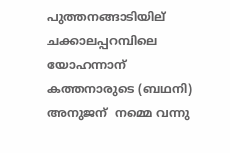പുത്തനങ്ങാടിയില് ‍ ചക്കാലപ്പറമ്പിലെ യോഹന്നാന് ‍ കത്തനാരുടെ (ബഥനി) അനുജന് ‍ നമ്മെ വന്നു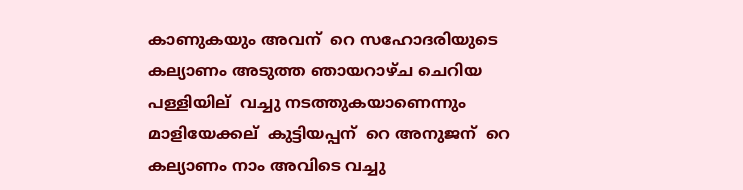കാണുകയും അവന് ‍ റെ സഹോദരിയുടെ കല്യാണം അടുത്ത ഞായറാഴ്ച ചെറിയ പള്ളിയില് ‍ വച്ചു നടത്തുകയാണെന്നും മാളിയേക്കല് ‍ കുട്ടിയപ്പന് ‍ റെ അനുജന് ‍ റെ കല്യാണം നാം അവിടെ വച്ചു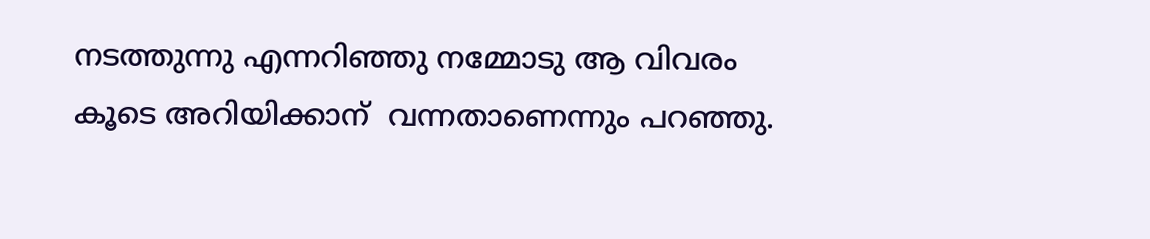നടത്തുന്നു എന്നറിഞ്ഞു നമ്മോടു ആ വിവരം കൂടെ അറിയിക്കാന് ‍ വന്നതാണെന്നും പറഞ്ഞു.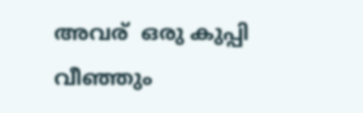അവര് ‍ ഒരു കുപ്പി വീഞ്ഞും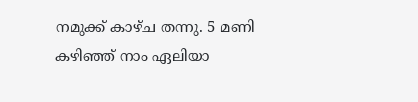നമുക്ക് കാഴ്ച തന്നു. 5 മണി കഴിഞ്ഞ് നാം ഏലിയാ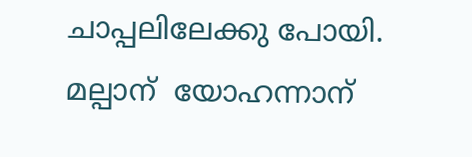ചാപ്പലിലേക്കു പോയി. മല്പാന് ‍ യോഹന്നാന് ‍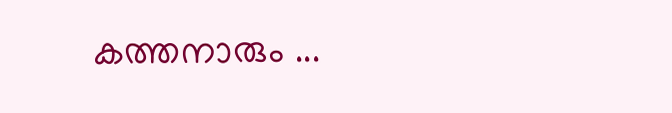കത്തനാരും ...